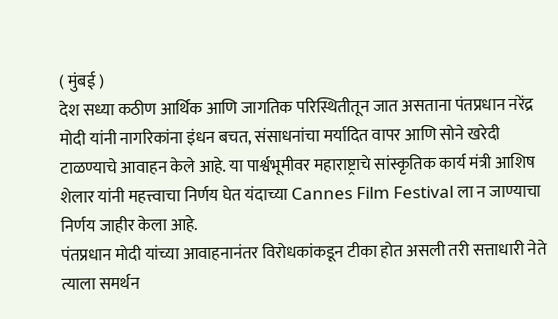( मुंबई )
देश सध्या कठीण आर्थिक आणि जागतिक परिस्थितीतून जात असताना पंतप्रधान नरेंद्र मोदी यांनी नागरिकांना इंधन बचत, संसाधनांचा मर्यादित वापर आणि सोने खरेदी टाळण्याचे आवाहन केले आहे. या पार्श्वभूमीवर महाराष्ट्राचे सांस्कृतिक कार्य मंत्री आशिष शेलार यांनी महत्त्वाचा निर्णय घेत यंदाच्या Cannes Film Festival ला न जाण्याचा निर्णय जाहीर केला आहे.
पंतप्रधान मोदी यांच्या आवाहनानंतर विरोधकांकडून टीका होत असली तरी सत्ताधारी नेते त्याला समर्थन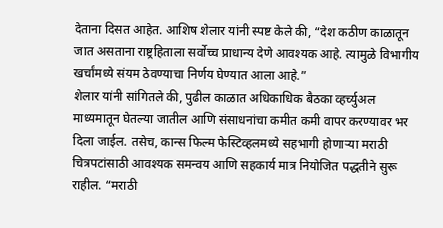देताना दिसत आहेत. आशिष शेलार यांनी स्पष्ट केले की, “देश कठीण काळातून जात असताना राष्ट्रहिताला सर्वोच्च प्राधान्य देणे आवश्यक आहे. त्यामुळे विभागीय खर्चांमध्ये संयम ठेवण्याचा निर्णय घेण्यात आला आहे.”
शेलार यांनी सांगितले की, पुढील काळात अधिकाधिक बैठका व्हर्च्युअल माध्यमातून घेतल्या जातील आणि संसाधनांचा कमीत कमी वापर करण्यावर भर दिला जाईल. तसेच, कान्स फिल्म फेस्टिव्हलमध्ये सहभागी होणाऱ्या मराठी चित्रपटांसाठी आवश्यक समन्वय आणि सहकार्य मात्र नियोजित पद्धतीने सुरू राहील. “मराठी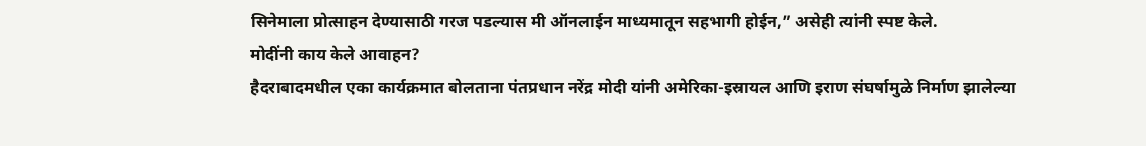सिनेमाला प्रोत्साहन देण्यासाठी गरज पडल्यास मी ऑनलाईन माध्यमातून सहभागी होईन,” असेही त्यांनी स्पष्ट केले.
मोदींनी काय केले आवाहन?
हैदराबादमधील एका कार्यक्रमात बोलताना पंतप्रधान नरेंद्र मोदी यांनी अमेरिका-इस्रायल आणि इराण संघर्षामुळे निर्माण झालेल्या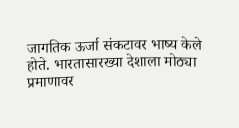जागतिक ऊर्जा संकटावर भाष्य केले होते. भारतासारख्या देशाला मोठ्या प्रमाणावर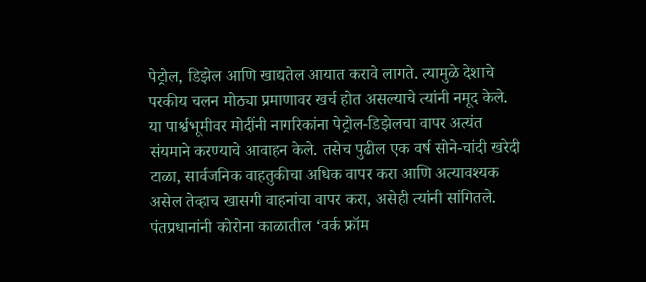पेट्रोल, डिझेल आणि खाद्यतेल आयात करावे लागते. त्यामुळे देशाचे परकीय चलन मोठ्या प्रमाणावर खर्च होत असल्याचे त्यांनी नमूद केले.
या पार्श्वभूमीवर मोदींनी नागरिकांना पेट्रोल-डिझेलचा वापर अत्यंत संयमाने करण्याचे आवाहन केले. तसेच पुढील एक वर्ष सोने-चांदी खरेदी टाळा, सार्वजनिक वाहतुकीचा अधिक वापर करा आणि अत्यावश्यक असेल तेव्हाच खासगी वाहनांचा वापर करा, असेही त्यांनी सांगितले.
पंतप्रधानांनी कोरोना काळातील ‘वर्क फ्रॉम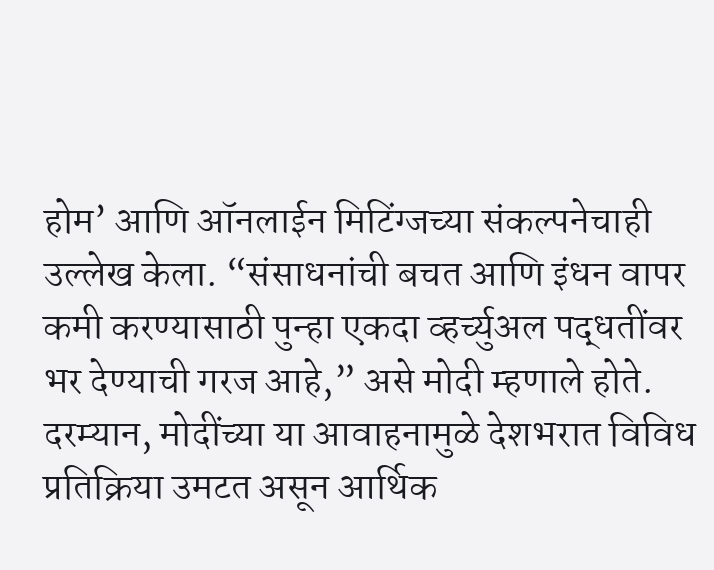होम’ आणि ऑनलाईन मिटिंग्जच्या संकल्पनेचाही उल्लेख केला. “संसाधनांची बचत आणि इंधन वापर कमी करण्यासाठी पुन्हा एकदा व्हर्च्युअल पद्धतींवर भर देण्याची गरज आहे,” असे मोदी म्हणाले होते.
दरम्यान, मोदींच्या या आवाहनामुळे देशभरात विविध प्रतिक्रिया उमटत असून आर्थिक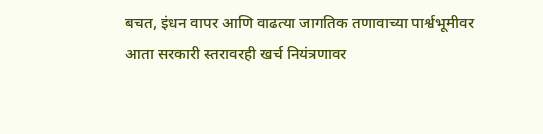बचत, इंधन वापर आणि वाढत्या जागतिक तणावाच्या पार्श्वभूमीवर आता सरकारी स्तरावरही खर्च नियंत्रणावर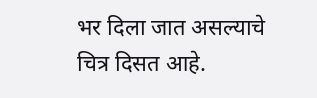भर दिला जात असल्याचे चित्र दिसत आहे.